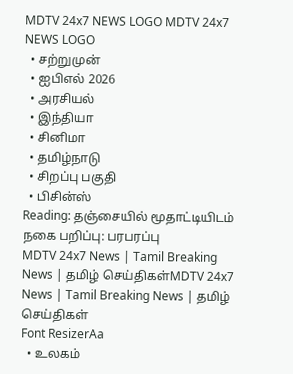MDTV 24x7 NEWS LOGO MDTV 24x7 NEWS LOGO
  • சற்றுமுன்
  • ஐபிஎல் 2026
  • அரசியல்
  • இந்தியா
  • சினிமா
  • தமிழ்நாடு
  • சிறப்பு பகுதி
  • பிசின்ஸ்
Reading: தஞ்சையில் மூதாட்டியிடம் நகை பறிப்பு: பரபரப்பு
MDTV 24x7 News | Tamil Breaking News | தமிழ் செய்திகள்MDTV 24x7 News | Tamil Breaking News | தமிழ் செய்திகள்
Font ResizerAa
  • உலகம்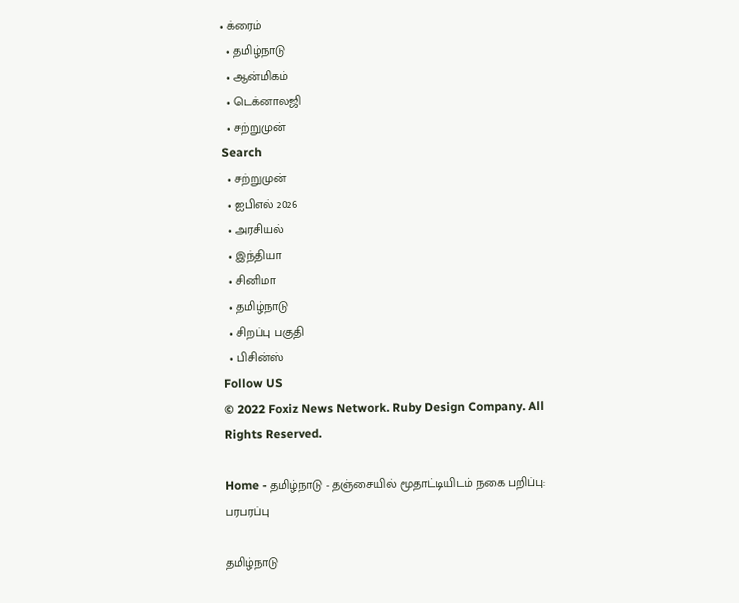• க்ரைம்
  • தமிழ்நாடு
  • ஆன்மிகம்
  • டெக்னாலஜி
  • சற்றுமுன்
Search
  • சற்றுமுன்
  • ஐபிஎல் 2026
  • அரசியல்
  • இந்தியா
  • சினிமா
  • தமிழ்நாடு
  • சிறப்பு பகுதி
  • பிசின்ஸ்
Follow US
© 2022 Foxiz News Network. Ruby Design Company. All Rights Reserved.

Home - தமிழ்நாடு - தஞ்சையில் மூதாட்டியிடம் நகை பறிப்பு: பரபரப்பு

தமிழ்நாடு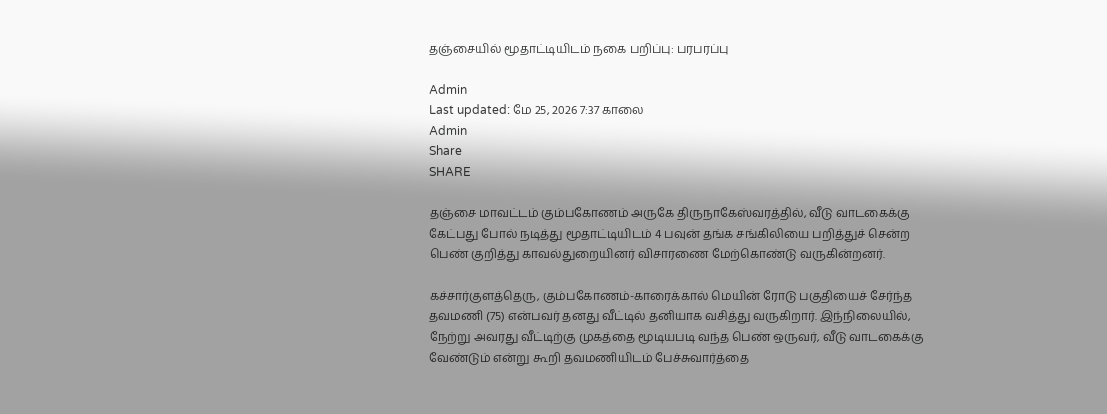தஞ்சையில் மூதாட்டியிடம் நகை பறிப்பு: பரபரப்பு

Admin
Last updated: மே 25, 2026 7:37 காலை
Admin
Share
SHARE

தஞ்சை மாவட்டம் கும்பகோணம் அருகே திருநாகேஸ்வரத்தில், வீடு வாடகைக்கு கேட்பது போல் நடித்து மூதாட்டியிடம் 4 பவுன் தங்க சங்கிலியை பறித்துச் சென்ற பெண் குறித்து காவல்துறையினர் விசாரணை மேற்கொண்டு வருகின்றனர்.

கச்சார்குளத்தெரு, கும்பகோணம்-காரைக்கால் மெயின் ரோடு பகுதியைச் சேர்ந்த தவமணி (75) என்பவர் தனது வீட்டில் தனியாக வசித்து வருகிறார். இந்நிலையில், நேற்று அவரது வீட்டிற்கு முகத்தை மூடியபடி வந்த பெண் ஒருவர், வீடு வாடகைக்கு வேண்டும் என்று கூறி தவமணியிடம் பேச்சுவார்த்தை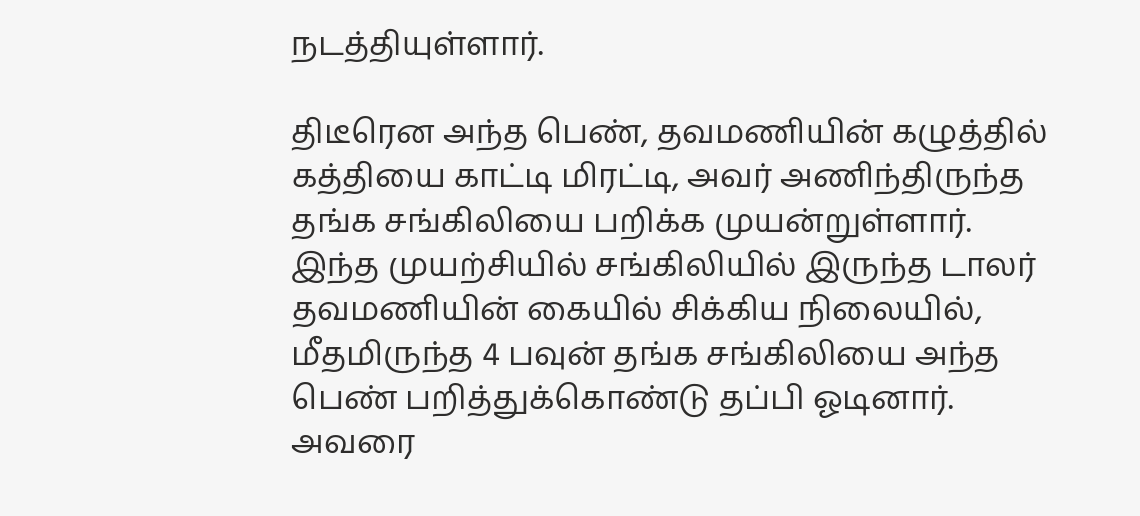நடத்தியுள்ளார்.

திடீரென அந்த பெண், தவமணியின் கழுத்தில் கத்தியை காட்டி மிரட்டி, அவர் அணிந்திருந்த தங்க சங்கிலியை பறிக்க முயன்றுள்ளார். இந்த முயற்சியில் சங்கிலியில் இருந்த டாலர் தவமணியின் கையில் சிக்கிய நிலையில், மீதமிருந்த 4 பவுன் தங்க சங்கிலியை அந்த பெண் பறித்துக்கொண்டு தப்பி ஓடினார். அவரை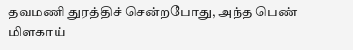தவமணி துரத்திச் சென்றபோது, அந்த பெண் மிளகாய்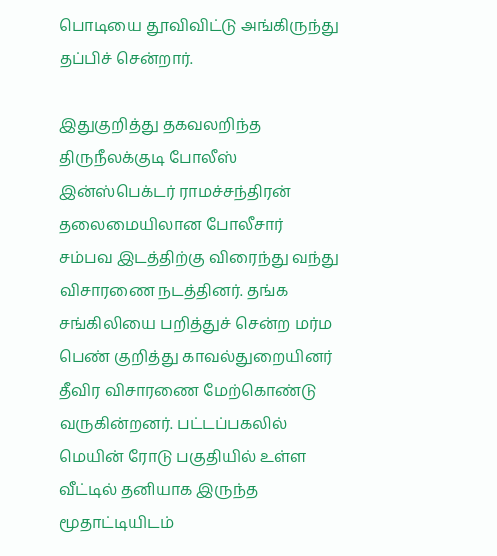பொடியை தூவிவிட்டு அங்கிருந்து தப்பிச் சென்றார்.

இதுகுறித்து தகவலறிந்த திருநீலக்குடி போலீஸ் இன்ஸ்பெக்டர் ராமச்சந்திரன் தலைமையிலான போலீசார் சம்பவ இடத்திற்கு விரைந்து வந்து விசாரணை நடத்தினர். தங்க சங்கிலியை பறித்துச் சென்ற மர்ம பெண் குறித்து காவல்துறையினர் தீவிர விசாரணை மேற்கொண்டு வருகின்றனர். பட்டப்பகலில் மெயின் ரோடு பகுதியில் உள்ள வீட்டில் தனியாக இருந்த மூதாட்டியிடம்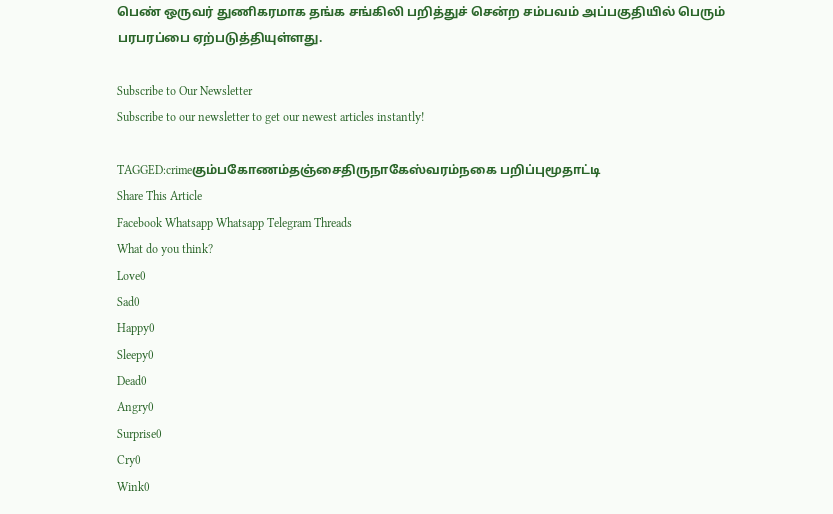பெண் ஒருவர் துணிகரமாக தங்க சங்கிலி பறித்துச் சென்ற சம்பவம் அப்பகுதியில் பெரும் பரபரப்பை ஏற்படுத்தியுள்ளது.

Subscribe to Our Newsletter
Subscribe to our newsletter to get our newest articles instantly!

TAGGED:crimeகும்பகோணம்தஞ்சைதிருநாகேஸ்வரம்நகை பறிப்புமூதாட்டி
Share This Article
Facebook Whatsapp Whatsapp Telegram Threads
What do you think?
Love0
Sad0
Happy0
Sleepy0
Dead0
Angry0
Surprise0
Cry0
Wink0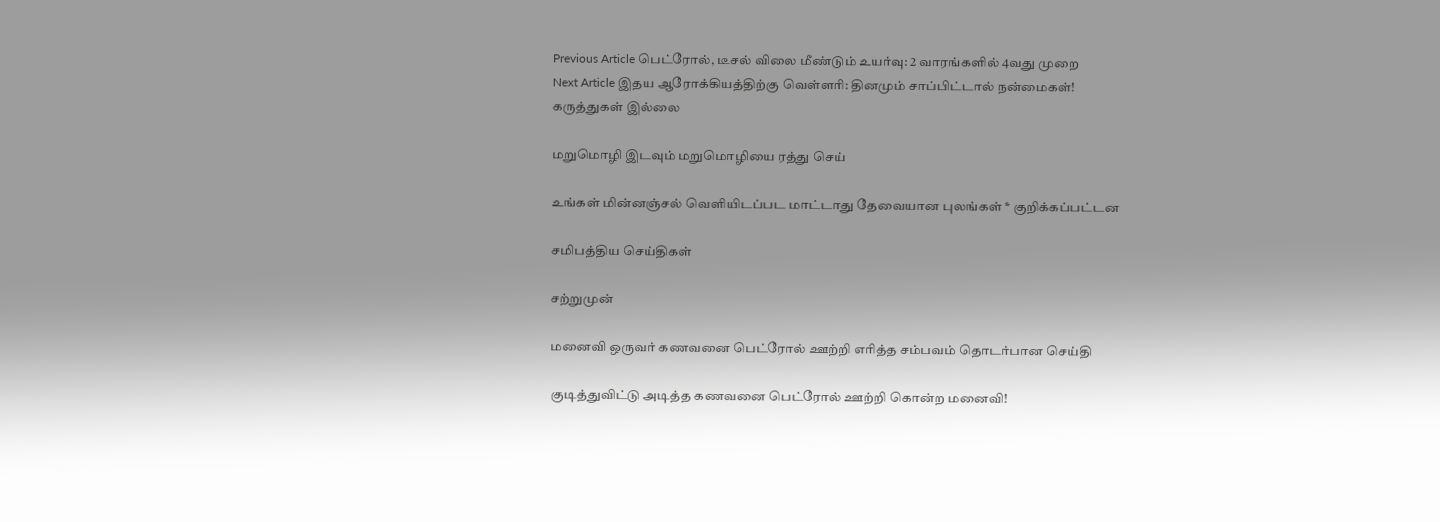Previous Article பெட்ரோல், டீசல் விலை மீண்டும் உயர்வு: 2 வாரங்களில் 4வது முறை
Next Article இதய ஆரோக்கியத்திற்கு வெள்ளரி: தினமும் சாப்பிட்டால் நன்மைகள்!
கருத்துகள் இல்லை

மறுமொழி இடவும் மறுமொழியை ரத்து செய்

உங்கள் மின்னஞ்சல் வெளியிடப்பட மாட்டாது தேவையான புலங்கள் * குறிக்கப்பட்டன

சமிபத்திய செய்திகள்

சற்றுமுன்

மனைவி ஒருவர் கணவனை பெட்ரோல் ஊற்றி எரித்த சம்பவம் தொடர்பான செய்தி

குடித்துவிட்டு அடித்த கணவனை பெட்ரோல் ஊற்றி கொன்ற மனைவி!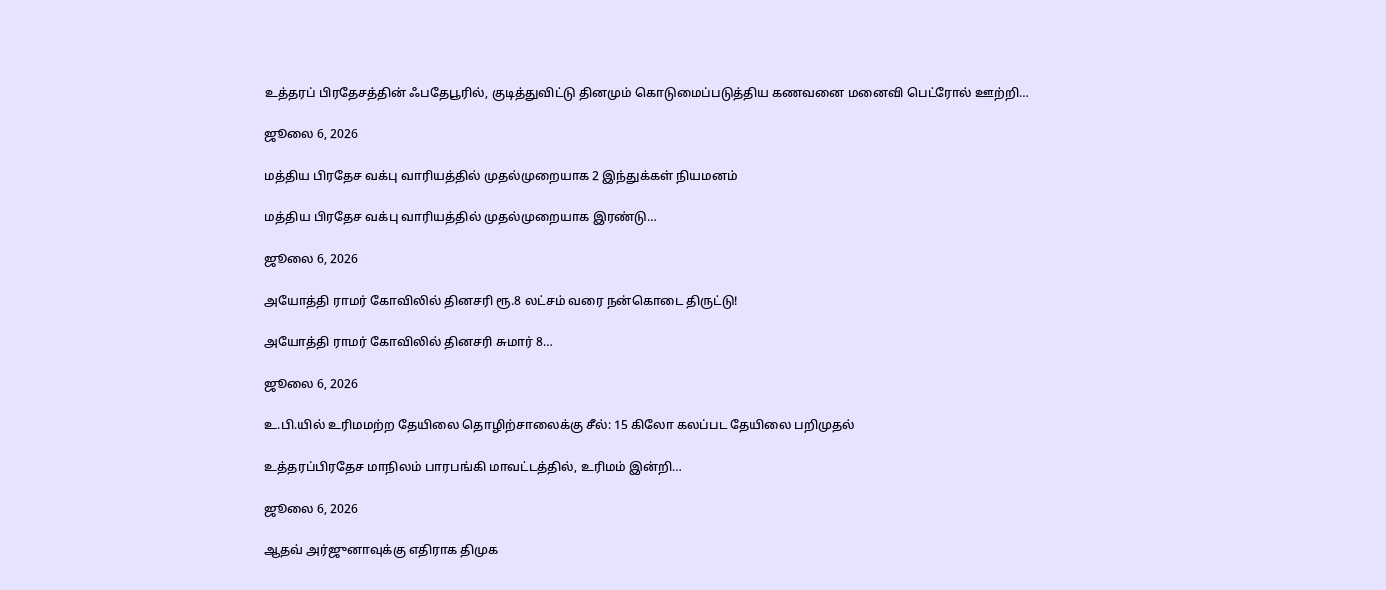உத்தரப் பிரதேசத்தின் ஃபதேபூரில், குடித்துவிட்டு தினமும் கொடுமைப்படுத்திய கணவனை மனைவி பெட்ரோல் ஊற்றி…

ஜூலை 6, 2026

மத்திய பிரதேச வக்பு வாரியத்தில் முதல்முறையாக 2 இந்துக்கள் நியமனம்

மத்திய பிரதேச வக்பு வாரியத்தில் முதல்முறையாக இரண்டு…

ஜூலை 6, 2026

அயோத்தி ராமர் கோவிலில் தினசரி ரூ.8 லட்சம் வரை நன்கொடை திருட்டு!

அயோத்தி ராமர் கோவிலில் தினசரி சுமார் 8…

ஜூலை 6, 2026

உ.பி.யில் உரிமமற்ற தேயிலை தொழிற்சாலைக்கு சீல்: 15 கிலோ கலப்பட தேயிலை பறிமுதல்

உத்தரப்பிரதேச மாநிலம் பாரபங்கி மாவட்டத்தில், உரிமம் இன்றி…

ஜூலை 6, 2026

ஆதவ் அர்ஜுனாவுக்கு எதிராக திமுக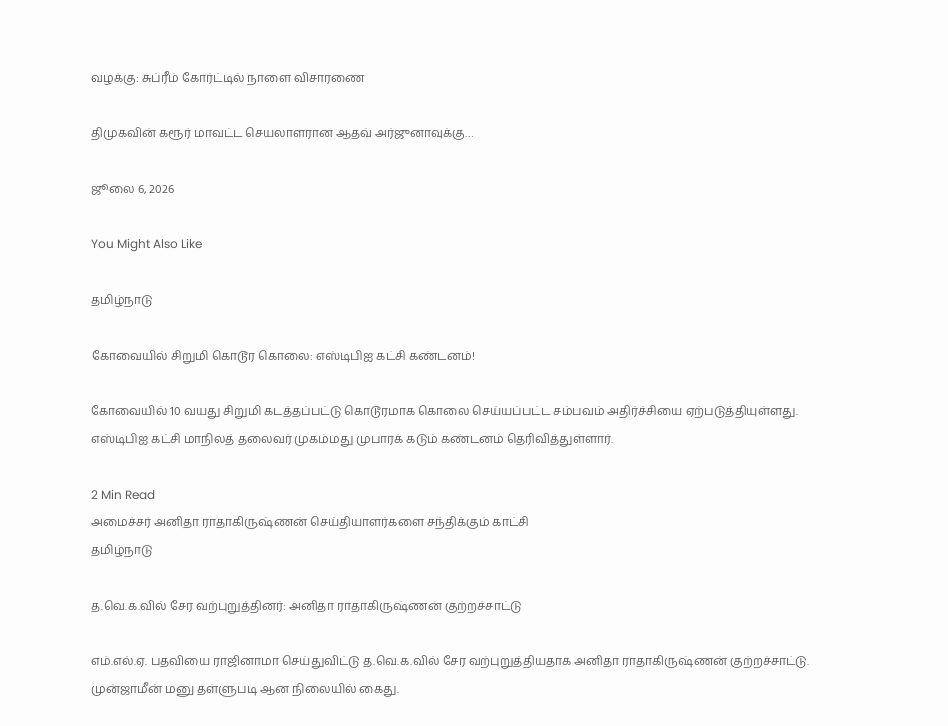வழக்கு: சுப்ரீம் கோர்ட்டில் நாளை விசாரணை

திமுகவின் கரூர் மாவட்ட செயலாளரான ஆதவ் அர்ஜுனாவுக்கு…

ஜூலை 6, 2026

You Might Also Like

தமிழ்நாடு

கோவையில் சிறுமி கொடூர கொலை: எஸ்டிபிஐ கட்சி கண்டனம்!

கோவையில் 10 வயது சிறுமி கடத்தப்பட்டு கொடூரமாக கொலை செய்யப்பட்ட சம்பவம் அதிர்ச்சியை ஏற்படுத்தியுள்ளது. எஸ்டிபிஐ கட்சி மாநிலத் தலைவர் முகம்மது முபாரக் கடும் கண்டனம் தெரிவித்துள்ளார்.

2 Min Read
அமைச்சர் அனிதா ராதாகிருஷ்ணன் செய்தியாளர்களை சந்திக்கும் காட்சி
தமிழ்நாடு

த.வெ.க.வில் சேர வற்புறுத்தினர்: அனிதா ராதாகிருஷ்ணன் குற்றச்சாட்டு

எம்.எல்.ஏ. பதவியை ராஜினாமா செய்துவிட்டு த.வெ.க.வில் சேர வற்புறுத்தியதாக அனிதா ராதாகிருஷ்ணன் குற்றச்சாட்டு. முன்ஜாமீன் மனு தள்ளுபடி ஆன நிலையில் கைது.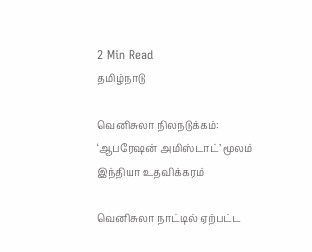2 Min Read
தமிழ்நாடு

வெனிசுலா நிலநடுக்கம்: ‘ஆபரேஷன் அமிஸ்டாட்’ மூலம் இந்தியா உதவிக்கரம்

வெனிசுலா நாட்டில் ஏற்பட்ட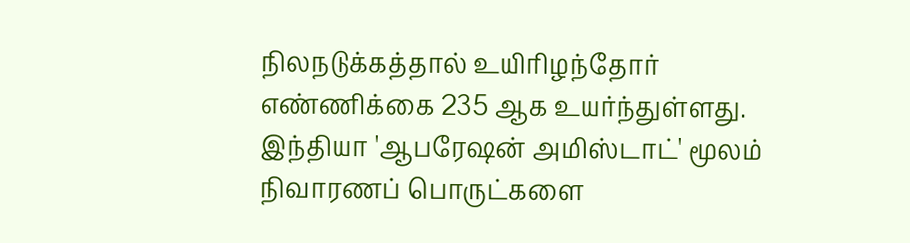நிலநடுக்கத்தால் உயிரிழந்தோர் எண்ணிக்கை 235 ஆக உயர்ந்துள்ளது. இந்தியா 'ஆபரேஷன் அமிஸ்டாட்' மூலம் நிவாரணப் பொருட்களை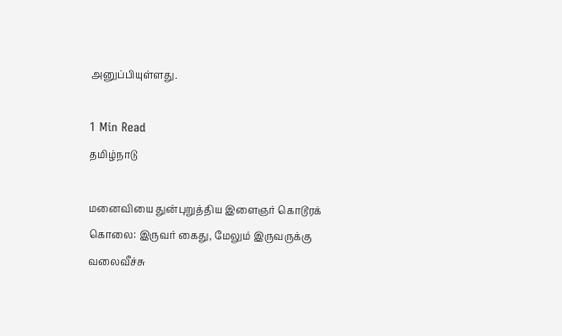அனுப்பியுள்ளது.

1 Min Read
தமிழ்நாடு

மனைவியை துன்புறுத்திய இளைஞர் கொடூரக் கொலை: இருவர் கைது, மேலும் இருவருக்கு வலைவீச்சு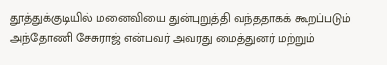தூத்துக்குடியில் மனைவியை துன்புறுத்தி வந்ததாகக் கூறப்படும் அந்தோணி சேசுராஜ் என்பவர் அவரது மைத்துனர் மற்றும்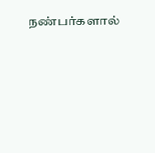நண்பர்களால்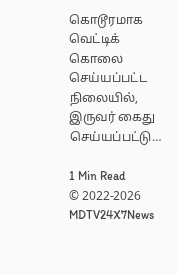கொடூரமாக வெட்டிக் கொலை செய்யப்பட்ட நிலையில், இருவர் கைது செய்யப்பட்டு…

1 Min Read
© 2022-2026 MDTV24X7News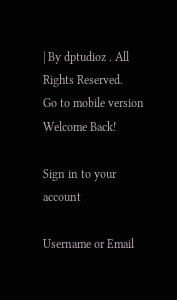| By dptudioz . All Rights Reserved.
Go to mobile version
Welcome Back!

Sign in to your account

Username or Email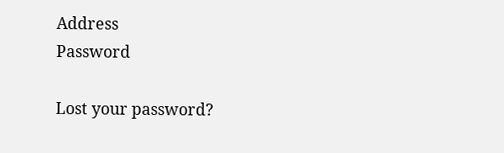Address
Password

Lost your password?